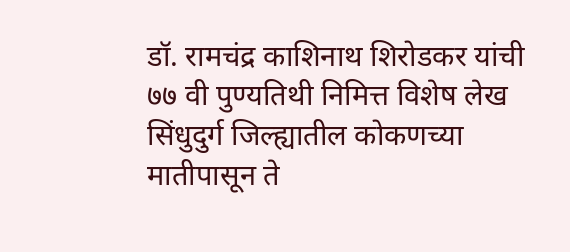डॉ. रामचंद्र काशिनाथ शिरोडकर यांची ७७ वी पुण्यतिथी निमित्त विशेष लेख
सिंधुदुर्ग जिल्ह्यातील कोकणच्या मातीपासून ते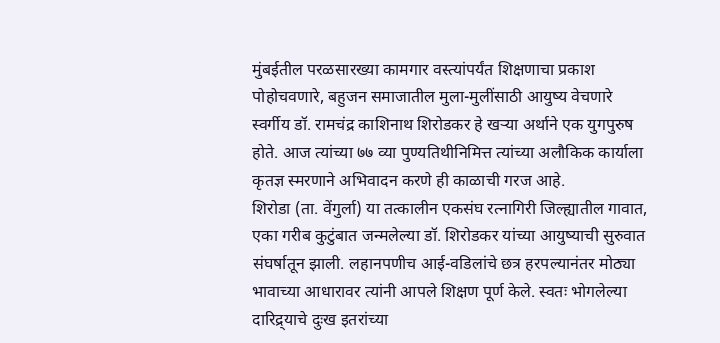मुंबईतील परळसारख्या कामगार वस्त्यांपर्यंत शिक्षणाचा प्रकाश पोहोचवणारे, बहुजन समाजातील मुला-मुलींसाठी आयुष्य वेचणारे स्वर्गीय डॉ. रामचंद्र काशिनाथ शिरोडकर हे खऱ्या अर्थाने एक युगपुरुष होते. आज त्यांच्या ७७ व्या पुण्यतिथीनिमित्त त्यांच्या अलौकिक कार्याला कृतज्ञ स्मरणाने अभिवादन करणे ही काळाची गरज आहे.
शिरोडा (ता. वेंगुर्ला) या तत्कालीन एकसंघ रत्नागिरी जिल्ह्यातील गावात, एका गरीब कुटुंबात जन्मलेल्या डॉ. शिरोडकर यांच्या आयुष्याची सुरुवात संघर्षातून झाली. लहानपणीच आई-वडिलांचे छत्र हरपल्यानंतर मोठ्या भावाच्या आधारावर त्यांनी आपले शिक्षण पूर्ण केले. स्वतः भोगलेल्या दारिद्र्याचे दुःख इतरांच्या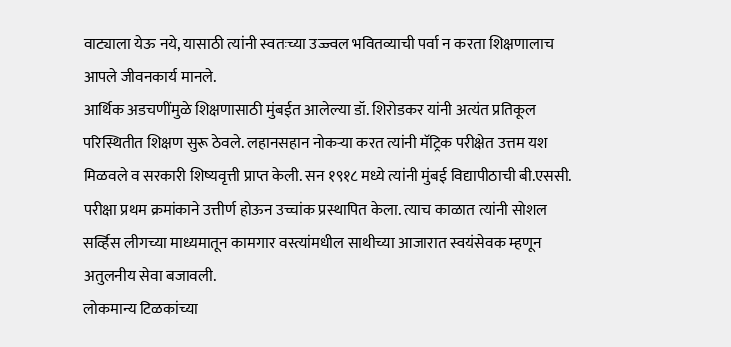वाट्याला येऊ नये, यासाठी त्यांनी स्वतःच्या उज्ज्वल भवितव्याची पर्वा न करता शिक्षणालाच आपले जीवनकार्य मानले.
आर्थिक अडचणींमुळे शिक्षणासाठी मुंबईत आलेल्या डॉ. शिरोडकर यांनी अत्यंत प्रतिकूल परिस्थितीत शिक्षण सुरू ठेवले. लहानसहान नोकऱ्या करत त्यांनी मॅट्रिक परीक्षेत उत्तम यश मिळवले व सरकारी शिष्यवृत्ती प्राप्त केली. सन १९१८ मध्ये त्यांनी मुंबई विद्यापीठाची बी.एससी. परीक्षा प्रथम क्रमांकाने उत्तीर्ण होऊन उच्चांक प्रस्थापित केला. त्याच काळात त्यांनी सोशल सर्व्हिस लीगच्या माध्यमातून कामगार वस्त्यांमधील साथीच्या आजारात स्वयंसेवक म्हणून अतुलनीय सेवा बजावली.
लोकमान्य टिळकांच्या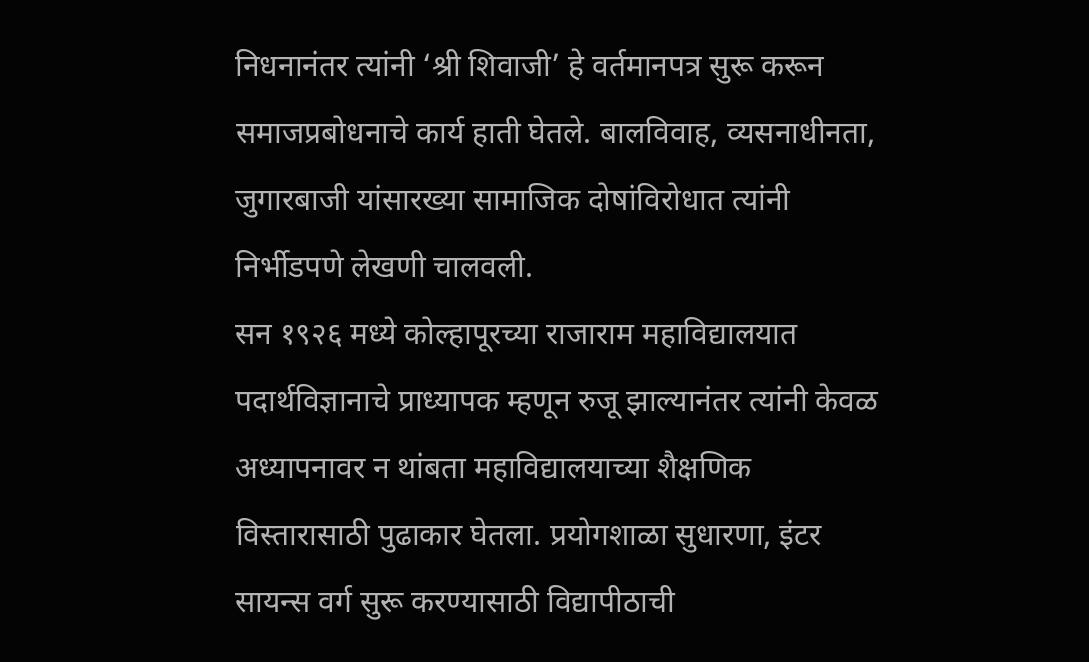निधनानंतर त्यांनी ‘श्री शिवाजी’ हे वर्तमानपत्र सुरू करून समाजप्रबोधनाचे कार्य हाती घेतले. बालविवाह, व्यसनाधीनता, जुगारबाजी यांसारख्या सामाजिक दोषांविरोधात त्यांनी निर्भीडपणे लेखणी चालवली.
सन १९२६ मध्ये कोल्हापूरच्या राजाराम महाविद्यालयात पदार्थविज्ञानाचे प्राध्यापक म्हणून रुजू झाल्यानंतर त्यांनी केवळ अध्यापनावर न थांबता महाविद्यालयाच्या शैक्षणिक विस्तारासाठी पुढाकार घेतला. प्रयोगशाळा सुधारणा, इंटर सायन्स वर्ग सुरू करण्यासाठी विद्यापीठाची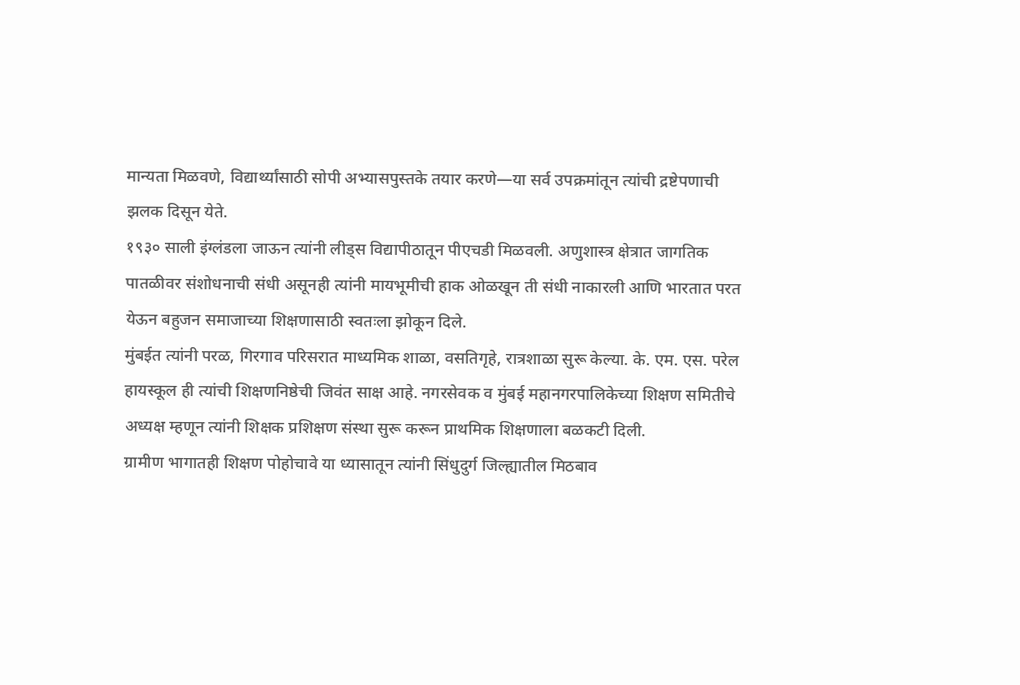मान्यता मिळवणे, विद्यार्थ्यांसाठी सोपी अभ्यासपुस्तके तयार करणे—या सर्व उपक्रमांतून त्यांची द्रष्टेपणाची झलक दिसून येते.
१९३० साली इंग्लंडला जाऊन त्यांनी लीड्स विद्यापीठातून पीएचडी मिळवली. अणुशास्त्र क्षेत्रात जागतिक पातळीवर संशोधनाची संधी असूनही त्यांनी मायभूमीची हाक ओळखून ती संधी नाकारली आणि भारतात परत येऊन बहुजन समाजाच्या शिक्षणासाठी स्वतःला झोकून दिले.
मुंबईत त्यांनी परळ, गिरगाव परिसरात माध्यमिक शाळा, वसतिगृहे, रात्रशाळा सुरू केल्या. के. एम. एस. परेल हायस्कूल ही त्यांची शिक्षणनिष्ठेची जिवंत साक्ष आहे. नगरसेवक व मुंबई महानगरपालिकेच्या शिक्षण समितीचे अध्यक्ष म्हणून त्यांनी शिक्षक प्रशिक्षण संस्था सुरू करून प्राथमिक शिक्षणाला बळकटी दिली.
ग्रामीण भागातही शिक्षण पोहोचावे या ध्यासातून त्यांनी सिंधुदुर्ग जिल्ह्यातील मिठबाव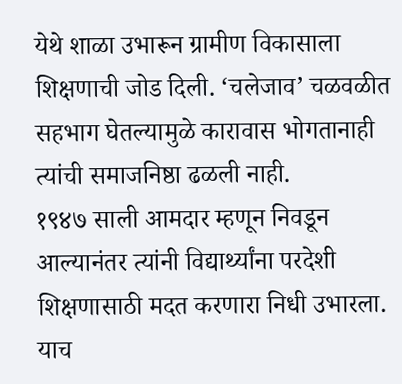येथे शाळा उभारून ग्रामीण विकासाला शिक्षणाची जोड दिली. ‘चलेजाव’ चळवळीत सहभाग घेतल्यामुळे कारावास भोगतानाही त्यांची समाजनिष्ठा ढळली नाही.
१९४७ साली आमदार म्हणून निवडून आल्यानंतर त्यांनी विद्यार्थ्यांना परदेशी शिक्षणासाठी मदत करणारा निधी उभारला. याच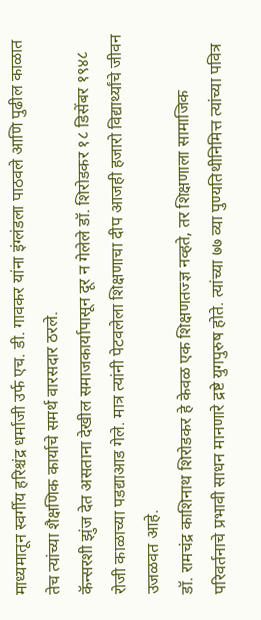माध्यमातून स्वर्गीय हरिश्चंद्र धर्माजी उर्फ एच. डी. गावकर यांना इंग्लंडला पाठवले आणि पुढील काळात तेच त्यांच्या शैक्षणिक कार्याचे समर्थ वारसदार ठरले.
कॅन्सरशी झुंज देत असताना देखील समाजकार्यापासून दूर न गेलेले डॉ. शिरोडकर १८ डिसेंबर १९४८ रोजी काळाच्या पडद्याआड गेले. मात्र त्यांनी पेटवलेला शिक्षणाचा दीप आजही हजारो विद्यार्थ्यांचे जीवन उजळवत आहे.
डॉ. रामचंद्र काशिनाथ शिरोडकर हे केवळ एक शिक्षणतज्ज्ञ नव्हते, तर शिक्षणाला सामाजिक परिवर्तनाचे प्रभावी साधन मानणारे द्रष्टे युगपुरुष होते. त्यांच्या ७७ व्या पुण्यतिथीनिमित्त त्यांच्या पवित्र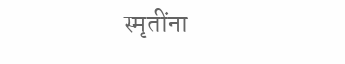स्मृतींना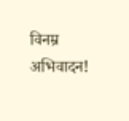विनम्र अभिवादन!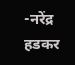-नरेंद्र हडकर